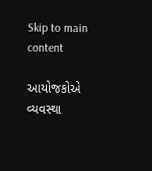Skip to main content

આયોજકોએ વ્યવસ્થા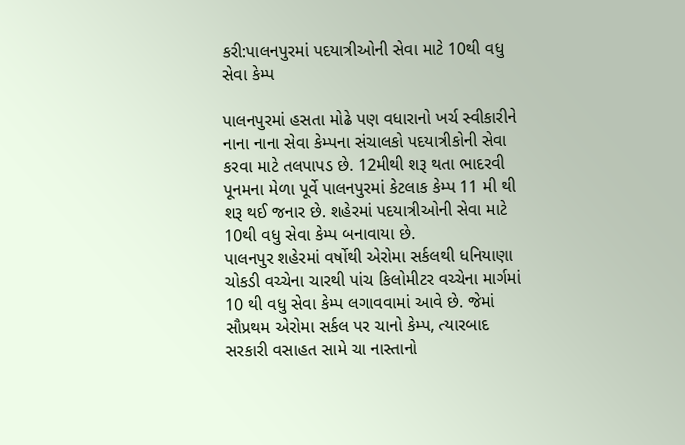કરી:પાલનપુરમાં પદયાત્રીઓની સેવા માટે 10થી વધુ સેવા કેમ્પ

પાલનપુરમાં હસતા મોઢે પણ વધારાનો ખર્ચ સ્વીકારીને નાના નાના સેવા કેમ્પના સંચાલકો પદયાત્રીકોની સેવા કરવા માટે તલપાપડ છે. 12મીથી શરૂ થતા ભાદરવી પૂનમના મેળા પૂર્વે પાલનપુરમાં કેટલાક કેમ્પ 11 મી થી શરૂ થઈ જનાર છે. શહેરમાં પદયાત્રીઓની સેવા માટે 10થી વધુ સેવા કેમ્પ બનાવાયા છે.
પાલનપુર શહેરમાં વર્ષોથી એરોમા સર્કલથી ધનિયાણા ચોકડી વચ્ચેના ચારથી પાંચ કિલોમીટર વચ્ચેના માર્ગમાં 10 થી વધુ સેવા કેમ્પ લગાવવામાં આવે છે. જેમાં સૌપ્રથમ એરોમા સર્કલ પર ચાનો કેમ્પ, ત્યારબાદ સરકારી વસાહત સામે ચા નાસ્તાનો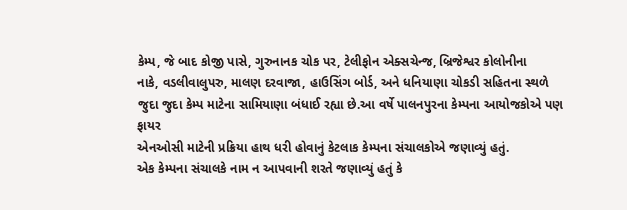કેમ્પ, જે બાદ કોજી પાસે, ગુરુનાનક ચોક પર, ટેલીફોન એક્સચેન્જ, બ્રિજેશ્વર કોલોનીના
નાકે, વડલીવાલુપરુ, માલણ દરવાજા, હાઉસિંગ બોર્ડ, અને ધનિયાણા ચોકડી સહિતના સ્થળે જુદા જુદા કેમ્પ માટેના સામિયાણા બંધાઈ રહ્યા છે.આ વર્ષે પાલનપુરના કેમ્પના આયોજકોએ પણ ફાયર
એનઓસી માટેની પ્રક્રિયા હાથ ધરી હોવાનું કેટલાક કેમ્પના સંચાલકોએ જણાવ્યું હતું.
એક કેમ્પના સંચાલકે નામ ન આપવાની શરતે જણાવ્યું હતું કે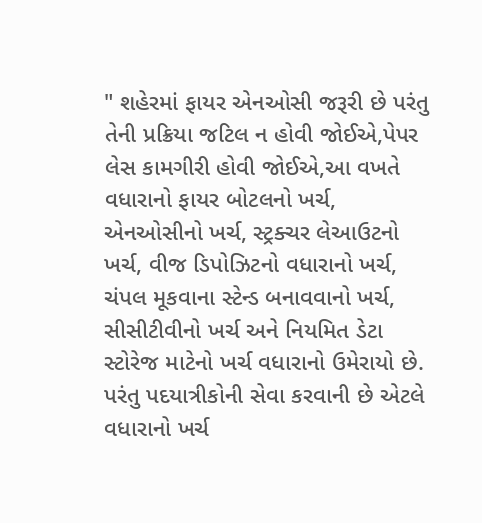" શહેરમાં ફાયર એનઓસી જરૂરી છે પરંતુ તેની પ્રક્રિયા જટિલ ન હોવી જોઈએ,પેપર લેસ કામગીરી હોવી જોઈએ,આ વખતે વધારાનો ફાયર બોટલનો ખર્ચ, એનઓસીનો ખર્ચ, સ્ટ્રક્ચર લેઆઉટનો ખર્ચ, વીજ ડિપોઝિટનો વધારાનો ખર્ચ, ચંપલ મૂકવાના સ્ટેન્ડ બનાવવાનો ખર્ચ, સીસીટીવીનો ખર્ચ અને નિયમિત ડેટા સ્ટોરેજ માટેનો ખર્ચ વધારાનો ઉમેરાયો છે. પરંતુ પદયાત્રીકોની સેવા કરવાની છે એટલે વધારાનો ખર્ચ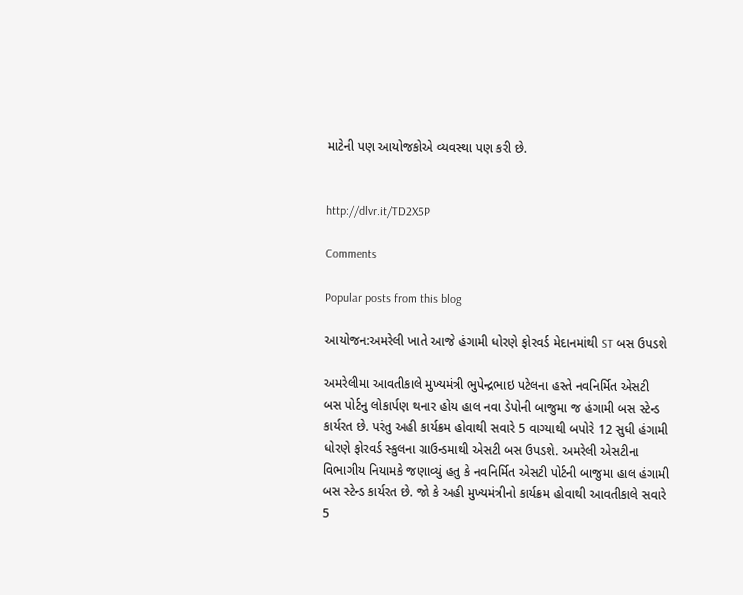માટેની પણ આયોજકોએ વ્યવસ્થા પણ કરી છે.


http://dlvr.it/TD2X5P

Comments

Popular posts from this blog

આયોજન:અમરેલી ખાતે આજે હંગામી ધોરણે ફોરવર્ડ મેદાનમાંથી ST બસ ઉપડશે

અમરેલીમા આવતીકાલે મુખ્યમંત્રી ભુપેન્દ્રભાઇ પટેલના હસ્તે નવનિર્મિત એસટી બસ પોર્ટનુ લોકાર્પણ થનાર હોય હાલ નવા ડેપોની બાજુમા જ હંગામી બસ સ્ટેન્ડ કાર્યરત છે. પરંતુ અહી કાર્યક્રમ હોવાથી સવારે 5 વાગ્યાથી બપોરે 12 સુધી હંગામી ધોરણે ફોરવર્ડ સ્કુલના ગ્રાઉન્ડમાથી એસટી બસ ઉપડશે. અમરેલી એસટીના વિભાગીય નિયામકે જણાવ્યું હતુ કે નવનિર્મિત એસટી પોર્ટની બાજુમા હાલ હંગામી બસ સ્ટેન્ડ કાર્યરત છે. જો કે અહી મુખ્યમંત્રીનો કાર્યક્રમ હોવાથી આવતીકાલે સવારે 5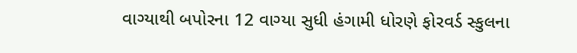વાગ્યાથી બપોરના 12 વાગ્યા સુધી હંગામી ધોરણે ફોરવર્ડ સ્કુલના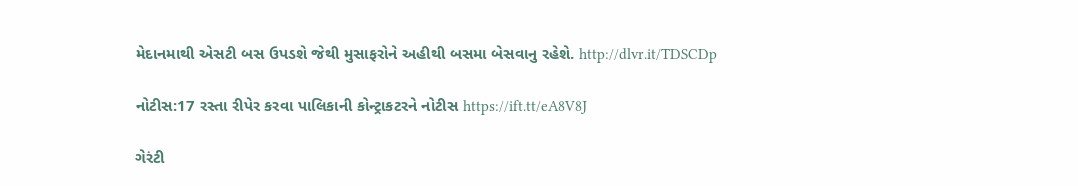મેદાનમાથી એસટી બસ ઉપડશે જેથી મુસાફરોને અહીથી બસમા બેસવાનુ રહેશે. http://dlvr.it/TDSCDp

નોટીસ:17 રસ્તા રીપેર કરવા પાલિકાની કોન્ટ્રાકટરને નોટીસ https://ift.tt/eA8V8J

ગેરંટી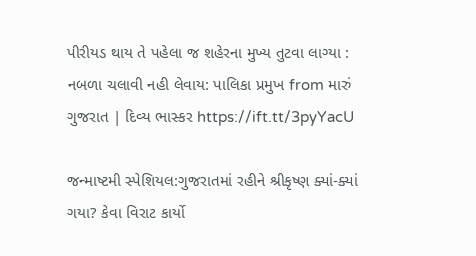પીરીયડ થાય તે પહેલા જ શહેરના મુખ્ય તુટવા લાગ્યા : નબળા ચલાવી નહી લેવાય: પાલિકા પ્રમુખ from મારું ગુજરાત | દિવ્ય ભાસ્કર https://ift.tt/3pyYacU

જન્માષ્ટમી સ્પેશિયલ:ગુજરાતમાં રહીને શ્રીકૃષ્ણ ક્યાં-ક્યાં ગયા? કેવા વિરાટ કાર્યો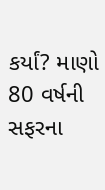કર્યાં? માણો 80 વર્ષની સફરના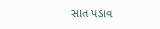સાત પડાવ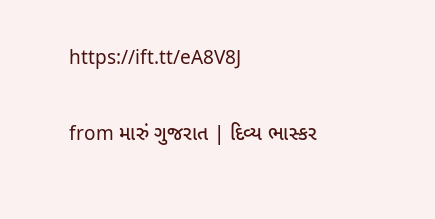https://ift.tt/eA8V8J

from મારું ગુજરાત | દિવ્ય ભાસ્કર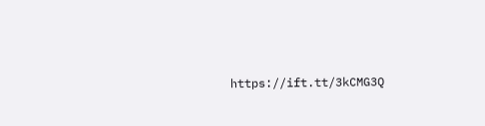https://ift.tt/3kCMG3Q